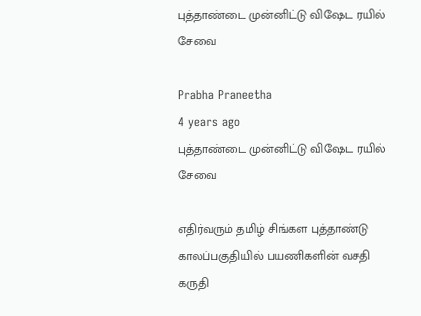புத்தாண்டை முன்னிட்டு விஷேட ரயில் சேவை

Prabha Praneetha
4 years ago
புத்தாண்டை முன்னிட்டு விஷேட ரயில் சேவை

எதிர்வரும் தமிழ் சிங்கள புத்தாண்டு காலப்பகுதியில் பயணிகளின் வசதி கருதி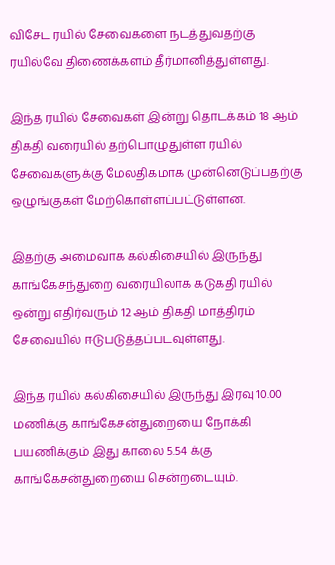விசேட ரயில் சேவைகளை நடத்துவதற்கு ரயில்வே திணைக்களம் தீர்மானித்துள்ளது.

இந்த ரயில் சேவைகள் இன்று தொடக்கம் 18 ஆம் திகதி வரையில் தற்பொழுதுள்ள ரயில் சேவைகளுக்கு மேலதிகமாக முன்னெடுப்பதற்கு ஒழுங்குகள் மேற்கொள்ளப்பட்டுள்ளன.

இதற்கு அமைவாக கல்கிசையில் இருந்து காங்கேசந்துறை வரையிலாக கடுகதி ரயில் ஒன்று எதிர்வரும் 12 ஆம் திகதி மாத்திரம் சேவையில் ஈடுபடுத்தப்படவுள்ளது.

இந்த ரயில் கல்கிசையில் இருந்து இரவு 10.00 மணிக்கு காங்கேசன்துறையை நோக்கி பயணிக்கும் இது காலை 5.54 க்கு காங்கேசன்துறையை சென்றடையும்.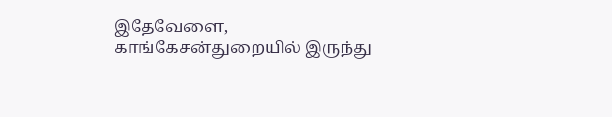இதேவேளை, காங்கேசன்துறையில் இருந்து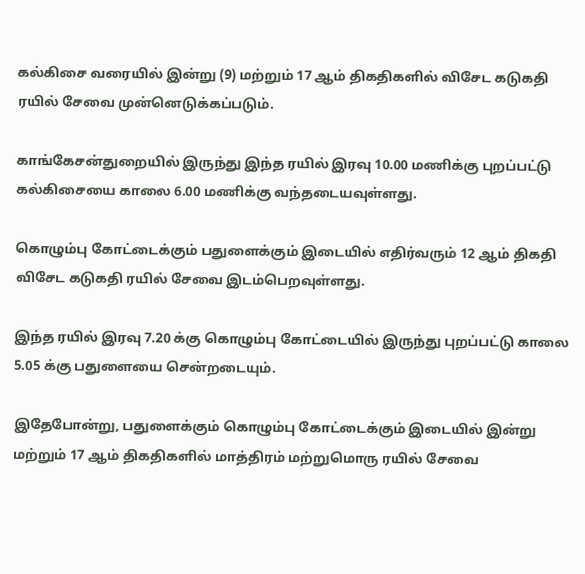கல்கிசை வரையில் இன்று (9) மற்றும் 17 ஆம் திகதிகளில் விசேட கடுகதி ரயில் சேவை முன்னெடுக்கப்படும்.

காங்கேசன்துறையில் இருந்து இந்த ரயில் இரவு 10.00 மணிக்கு புறப்பட்டு கல்கிசையை காலை 6.00 மணிக்கு வந்தடையவுள்ளது.

கொழும்பு கோட்டைக்கும் பதுளைக்கும் இடையில் எதிர்வரும் 12 ஆம் திகதி விசேட கடுகதி ரயில் சேவை இடம்பெறவுள்ளது.

இந்த ரயில் இரவு 7.20 க்கு கொழும்பு கோட்டையில் இருந்து புறப்பட்டு காலை 5.05 க்கு பதுளையை சென்றடையும்.

இதேபோன்று, பதுளைக்கும் கொழும்பு கோட்டைக்கும் இடையில் இன்று மற்றும் 17 ஆம் திகதிகளில் மாத்திரம் மற்றுமொரு ரயில் சேவை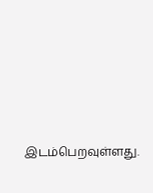இடம்பெறவுள்ளது.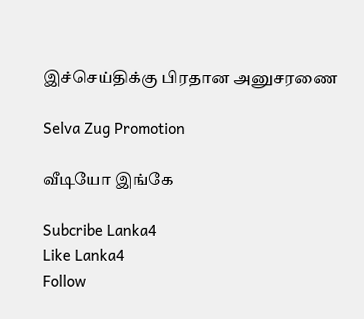இச்செய்திக்கு பிரதான அனுசரணை

Selva Zug Promotion

வீடியோ இங்கே

Subcribe Lanka4
Like Lanka4
Follow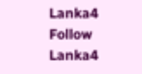Lanka4
Follow Lanka4